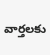వార్తలకు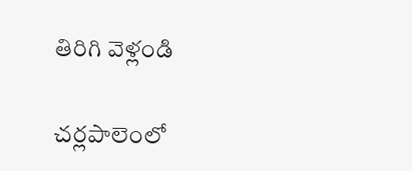తిరిగి వెళ్లండి

చర్లపాలెంలో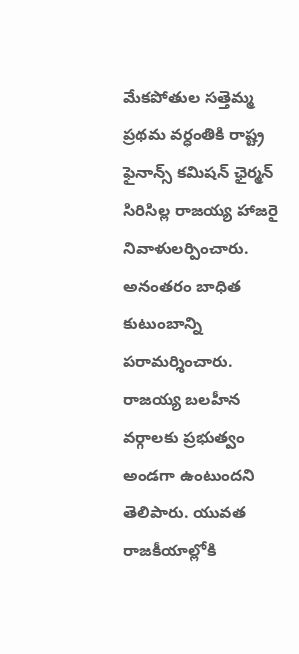మేకపోతుల సత్తెమ్మ ప్రథమ వర్ధంతికి రాష్ట్ర ఫైనాన్స్ కమిషన్ ఛైర్మన్ సిరిసిల్ల రాజయ్య హాజరై నివాళులర్పించారు. అనంతరం బాధిత కుటుంబాన్ని పరామర్శించారు.
రాజయ్య బలహీన వర్గాలకు ప్రభుత్వం అండగా ఉంటుందని తెలిపారు. యువత రాజకీయాల్లోకి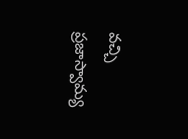వచ్చి ప్రజాస్వామ్య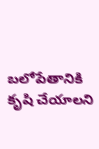బలోపేతానికి కృషి చేయాలని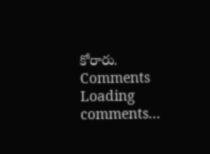కోరారు.
Comments
Loading comments...